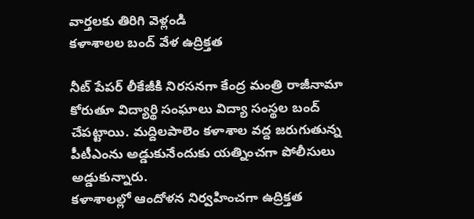వార్తలకు తిరిగి వెళ్లండి
కళాశాలల బంద్ వేళ ఉద్రిక్తత

నీట్ పేపర్ లీకేజీకి నిరసనగా కేంద్ర మంత్రి రాజీనామా కోరుతూ విద్యార్థి సంఘాలు విద్యా సంస్థల బంద్ చేపట్టాయి. మద్దిలపాలెం కళాశాల వద్ద జరుగుతున్న పీటీఎంను అడ్డుకునేందుకు యత్నించగా పోలీసులు అడ్డుకున్నారు.
కళాశాలల్లో ఆందోళన నిర్వహించగా ఉద్రిక్తత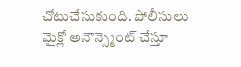చోటుచేసుకుంది. పోలీసులు మైక్లో అనౌన్స్మెంట్ చేస్తూ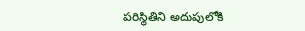పరిస్థితిని అదుపులోకి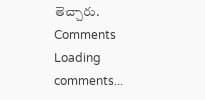తెచ్చారు.
Comments
Loading comments...